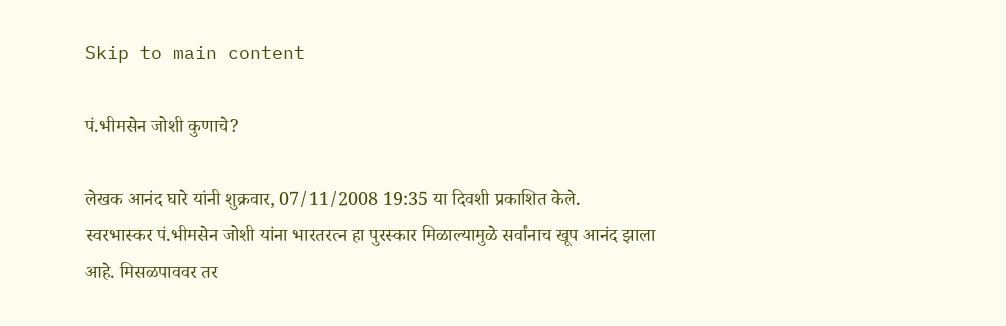Skip to main content

पं.भीमसेन जोशी कुणाचे?

लेखक आनंद घारे यांनी शुक्रवार, 07/11/2008 19:35 या दिवशी प्रकाशित केले.
स्वरभास्कर पं.भीमसेन जोशी यांना भारतरत्न हा पुरस्कार मिळाल्यामुळे सर्वांनाच खूप आनंद झाला आहे. मिसळपाववर तर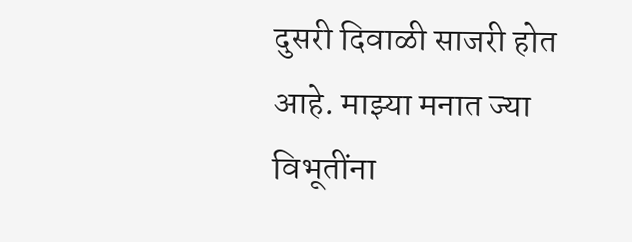दुसरी दिवाळी साजरी होत आहे. माझ्या मनात ज्या विभूतींना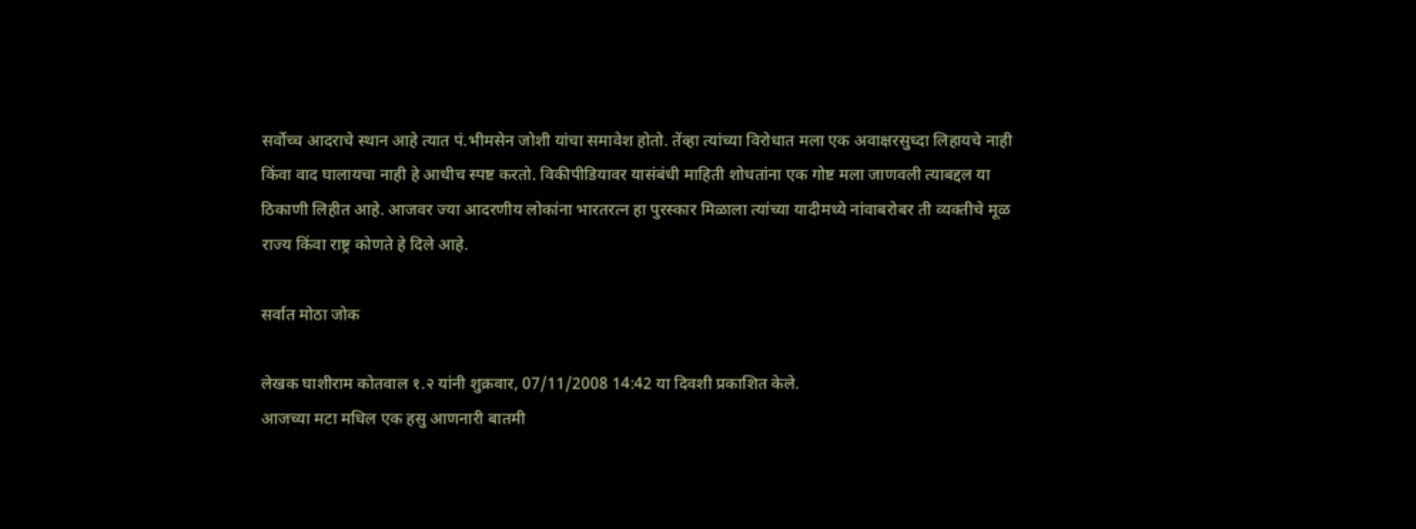सर्वोच्च आदराचे स्थान आहे त्यात पं.भीमसेन जोशी यांचा समावेश होतो. तेंव्हा त्यांच्या विरोधात मला एक अवाक्षरसुध्दा लिहायचे नाही किंवा वाद घालायचा नाही हे आधीच स्पष्ट करतो. विकीपीडियावर यासंबंधी माहिती शोधतांना एक गोष्ट मला जाणवली त्याबद्दल या ठिकाणी लिहीत आहे. आजवर ज्या आदरणीय लोकांना भारतरत्न हा पुरस्कार मिळाला त्यांच्या यादीमध्ये नांवाबरोबर ती व्यक्तीचे मूळ राज्य किंवा राष्ट्र कोणते हे दिले आहे.

सर्वात मोठा जोक

लेखक घाशीराम कोतवाल १.२ यांनी शुक्रवार, 07/11/2008 14:42 या दिवशी प्रकाशित केले.
आजच्या मटा मधिल एक हसु आणनारी बातमी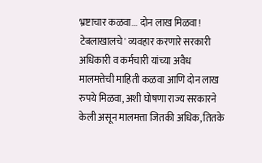भ्रष्टाचार कळवा... दोन लाख मिळवा! टेबलाखालचे' व्यवहार करणारे सरकारी अधिकारी व कर्मचारी यांच्या अवैध मालमत्तेची माहिती कळवा आणि दोन लाख रुपये मिळवा, अशी घोषणा राज्य सरकारने केली असून मालमत्ता जितकी अधिक, तितके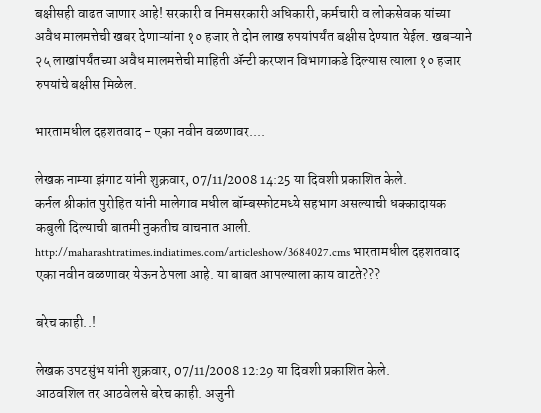बक्षीसही वाढत जाणार आहे! सरकारी व निमसरकारी अधिकारी, कर्मचारी व लोकसेवक यांच्या अवैध मालमत्तेची खबर देणाऱ्यांना १० हजार ते दोन लाख रुपयांपर्यंत बक्षीस देण्यात येईल. खबऱ्याने २५ लाखांपर्यंतच्या अवैध मालमत्तेची माहिती ॲन्टी करप्शन विभागाकडे दिल्यास त्याला १० हजार रुपयांचे बक्षीस मिळेल.

भारतामधील दहशतवाद - एका नवीन वळणावर....

लेखक नाम्या झंगाट यांनी शुक्रवार, 07/11/2008 14:25 या दिवशी प्रकाशित केले.
कर्नल श्रीकांत पुरोहित यांनी मालेगाव मधील बॉम्बस्फोटमध्ये सहभाग असल्याची धक्कादायक कबुली दिल्याची बातमी नुकतीच वाचनात आली. http://maharashtratimes.indiatimes.com/articleshow/3684027.cms भारतामधील दहशतवाद एका नवीन वळणावर येऊन ठेपला आहे. या बाबत आपल्याला काय वाटते???

बरेच काही..!

लेखक उपटसुंभ यांनी शुक्रवार, 07/11/2008 12:29 या दिवशी प्रकाशित केले.
आठवशिल तर आठवेलसे बरेच काही. अजुनी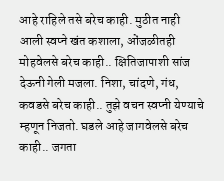आहे राहिले तसे बरेच काही. मुठीत नाही आली स्वप्ने खंत कशाला, ओंजळीतही मोहवेलसे बरेच काही.. क्षितिजापाशी सांज देऊनी गेली मजला. निशा, चांदणे, गंध, कवडसे बरेच काही.. तुझे वचन स्वप्नी येण्याचे म्हणून निजतो. घडले आहे जागवेलसे बरेच काही.. जगता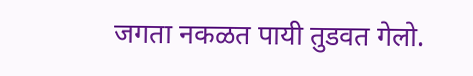जगता नकळत पायी तुडवत गेलो.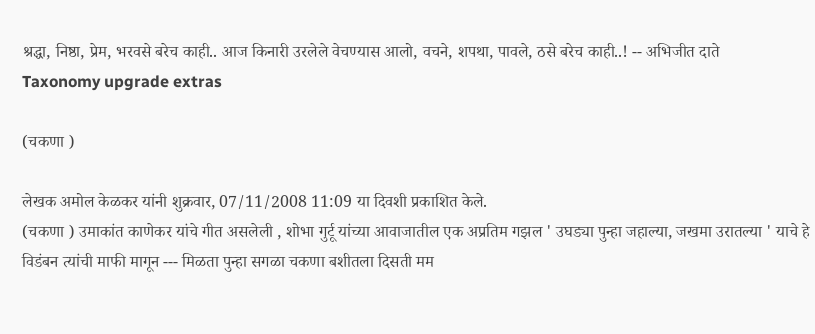श्रद्धा, निष्ठा, प्रेम, भरवसे बरेच काही.. आज किनारी उरलेले वेचण्यास आलो, वचने, शपथा, पावले, ठसे बरेच काही..! -- अभिजीत दाते
Taxonomy upgrade extras

(चकणा )

लेखक अमोल केळकर यांनी शुक्रवार, 07/11/2008 11:09 या दिवशी प्रकाशित केले.
(चकणा ) उमाकांत काणेकर यांचे गीत असलेली , शोभा गुर्टू यांच्या आवाजातील एक अप्रतिम गझल ' उघड्या पुन्हा जहाल्या, जखमा उरातल्या ' याचे हे विडंबन त्यांची माफी मागून --- मिळता पुन्हा सगळा चकणा बशीतला दिसती मम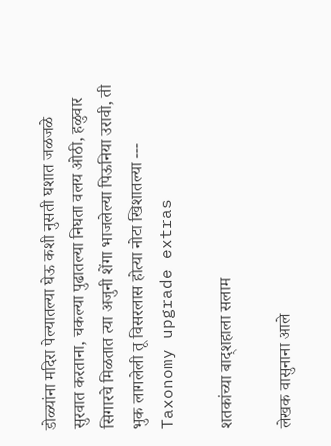डोळ्यांना मदिरा पेल्यातल्या घेऊ कशी नुसती घशात जळजळे सुरवात करताना, चकल्या पुढातल्या निघता वलय ओठी, हळुवार सिगारचे मिळतात त्या अजुनी शेंगा भाजलेल्या पिऊनिया उरावी, ती भुक लागलेली तू विसरलास होत्या नोटा खिशातल्या ---
Taxonomy upgrade extras

शतकांच्या बाद्शहाला सलाम

लेखक वासुनाना आले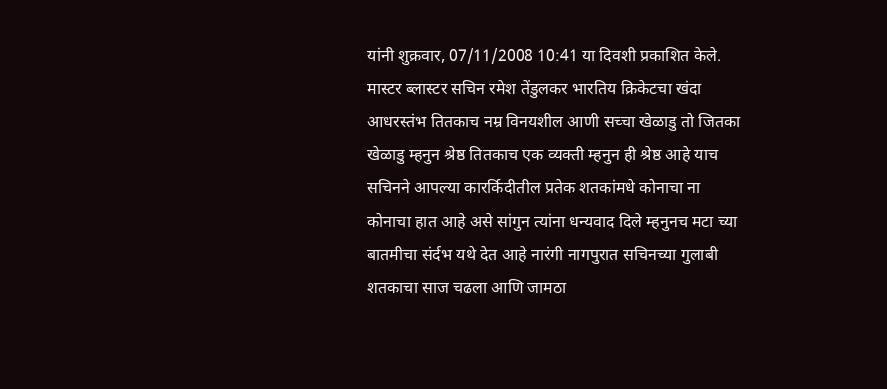यांनी शुक्रवार, 07/11/2008 10:41 या दिवशी प्रकाशित केले.
मास्टर ब्लास्टर सचिन रमेश तेंडुलकर भारतिय क्रिकेटचा खंदा आधरस्तंभ तितकाच नम्र विनयशील आणी सच्चा खेळाडु तो जितका खेळाडु म्हनुन श्रेष्ठ तितकाच एक व्यक्ती म्हनुन ही श्रेष्ठ आहे याच सचिनने आपल्या कारर्किदीतील प्रतेक शतकांमधे कोनाचा ना कोनाचा हात आहे असे सांगुन त्यांना धन्यवाद दिले म्हनुनच मटा च्या बातमीचा संर्दभ यथे देत आहे नारंगी नागपुरात सचिनच्या गुलाबी शतकाचा साज चढला आणि जामठा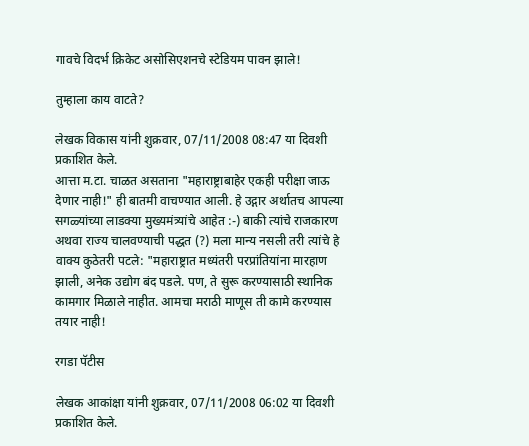गावचे विदर्भ क्रिकेट असोसिएशनचे स्टेडियम पावन झाले!

तुम्हाला काय वाटते?

लेखक विकास यांनी शुक्रवार, 07/11/2008 08:47 या दिवशी प्रकाशित केले.
आत्ता म.टा. चाळत असताना "महाराष्ट्राबाहेर एकही परीक्षा जाऊ देणार नाही!" ही बातमी वाचण्यात आली. हे उद्गार अर्थातच आपल्या सगळ्यांच्या लाडक्या मुख्यमंत्र्यांचे आहेत :-) बाकी त्यांचे राजकारण अथवा राज्य चालवण्याची पद्धत (?) मला मान्य नसली तरी त्यांचे हे वाक्य कुठेतरी पटले: "महाराष्ट्रात मध्यंतरी परप्रांतियांना मारहाण झाली, अनेक उद्योग बंद पडले. पण, ते सुरू करण्यासाठी स्थानिक कामगार मिळाले नाहीत. आमचा मराठी माणूस ती कामे करण्यास तयार नाही!

रगडा पॅटीस

लेखक आकांक्षा यांनी शुक्रवार, 07/11/2008 06:02 या दिवशी प्रकाशित केले.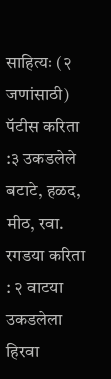साहित्यः (२ जणांसाठी) पॅटीस करिता :३ उकडलेले बटाटे, हळद, मीठ, रवा. रगडया करिता : २ वाटया उकडलेला हिरवा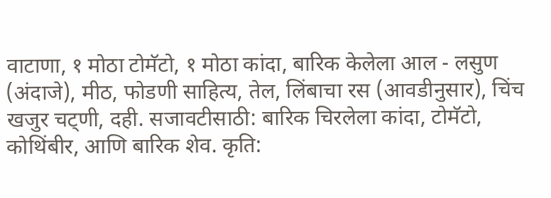वाटाणा, १ मोठा टोमॅटो, १ मोठा कांदा, बारिक केलेला आल - लसुण (अंदाजे), मीठ, फोडणी साहित्य, तेल, लिंबाचा रस (आवडीनुसार), चिंच खजुर चट्णी, दही. सजावटीसाठी: बारिक चिरलेला कांदा, टोमॅटो, कोथिंबीर, आणि बारिक शेव. कृति: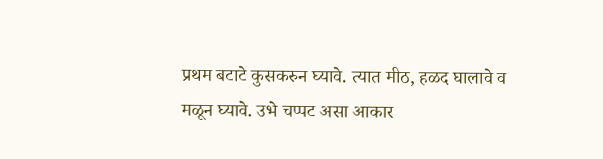प्रथम बटाटे कुसकरुन घ्यावे. त्यात मीठ, हळद घालावे व मळून घ्यावे. उभे चप्पट असा आकार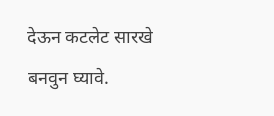देऊन कटलेट सारखे बनवुन घ्यावे.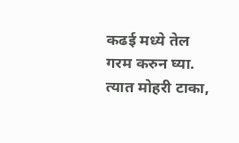कढई मध्ये तेल गरम करुन घ्या. त्यात मोहरी टाका,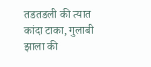तडतडली की त्यात कांदा टाका, गुलाबी झाला की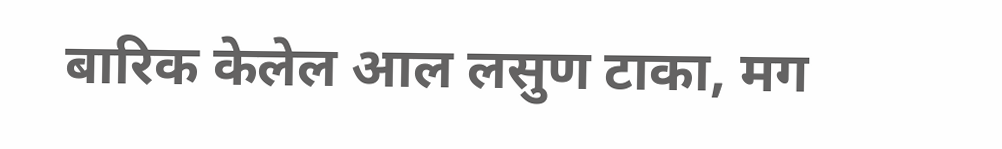बारिक केलेल आल लसुण टाका, मग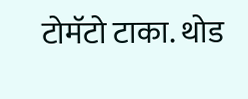टोमॅटो टाका. थोड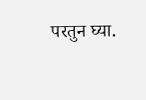परतुन घ्या.